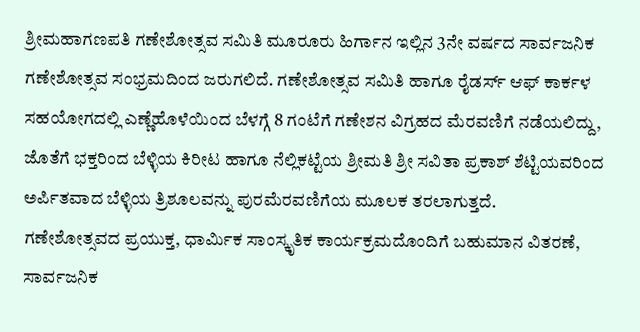ಶ್ರೀಮಹಾಗಣಪತಿ ಗಣೇಶೋತ್ಸವ ಸಮಿತಿ ಮೂರೂರು ಹಿರ್ಗಾನ ಇಲ್ಲಿನ 3ನೇ ವರ್ಷದ ಸಾರ್ವಜನಿಕ ಗಣೇಶೋತ್ಸವ ಸಂಭ್ರಮದಿಂದ ಜರುಗಲಿದೆ. ಗಣೇಶೋತ್ಸವ ಸಮಿತಿ ಹಾಗೂ ರೈಡರ್ಸ್ ಆಫ್ ಕಾರ್ಕಳ ಸಹಯೋಗದಲ್ಲಿ ಎಣ್ಣೆಹೊಳೆಯಿಂದ ಬೆಳಗ್ಗೆ 8 ಗಂಟೆಗೆ ಗಣೇಶನ ವಿಗ್ರಹದ ಮೆರವಣಿಗೆ ನಡೆಯಲಿದ್ದು, ಜೊತೆಗೆ ಭಕ್ತರಿಂದ ಬೆಳ್ಳಿಯ ಕಿರೀಟ ಹಾಗೂ ನೆಲ್ಲಿಕಟ್ಟೆಯ ಶ್ರೀಮತಿ ಶ್ರೀ ಸವಿತಾ ಪ್ರಕಾಶ್ ಶೆಟ್ಟಿಯವರಿಂದ ಅರ್ಪಿತವಾದ ಬೆಳ್ಳಿಯ ತ್ರಿಶೂಲವನ್ನು ಪುರಮೆರವಣಿಗೆಯ ಮೂಲಕ ತರಲಾಗುತ್ತದೆ.
ಗಣೇಶೋತ್ಸವದ ಪ್ರಯುಕ್ತ, ಧಾರ್ಮಿಕ ಸಾಂಸ್ಕೃತಿಕ ಕಾರ್ಯಕ್ರಮದೊಂದಿಗೆ ಬಹುಮಾನ ವಿತರಣೆ, ಸಾರ್ವಜನಿಕ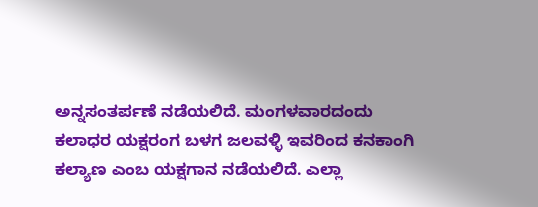ಅನ್ನಸಂತರ್ಪಣೆ ನಡೆಯಲಿದೆ. ಮಂಗಳವಾರದಂದು ಕಲಾಧರ ಯಕ್ಷರಂಗ ಬಳಗ ಜಲವಳ್ಳಿ ಇವರಿಂದ ಕನಕಾಂಗಿ ಕಲ್ಯಾಣ ಎಂಬ ಯಕ್ಷಗಾನ ನಡೆಯಲಿದೆ. ಎಲ್ಲಾ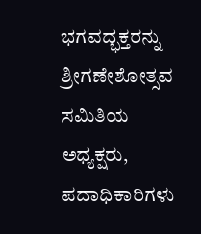ಭಗವದ್ಭಕ್ತರನ್ನು ಶ್ರೀಗಣೇಶೋತ್ಸವ ಸಮಿತಿಯ ಅಧ್ಯಕ್ಷರು, ಪದಾಧಿಕಾರಿಗಳು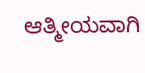ಆತ್ಮೀಯವಾಗಿ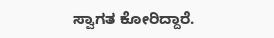ಸ್ವಾಗತ ಕೋರಿದ್ದಾರೆ.